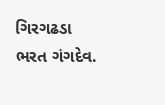ગિરગઢડા
ભરત ગંગદેવ.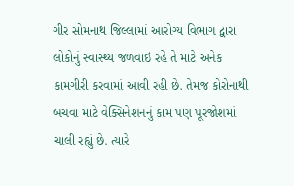ગીર સોમનાથ જિલ્લામાં આરોગ્ય વિભાગ દ્વારા લોકોનું સ્વાસ્થ્ય જળવાઇ રહે તે માટે અનેક કામગીરી કરવામાં આવી રહી છે. તેમજ કોરોનાથી બચવા માટે વેક્સિનેશનનું કામ પણ પૂરજોશમાં ચાલી રહ્યું છે. ત્યારે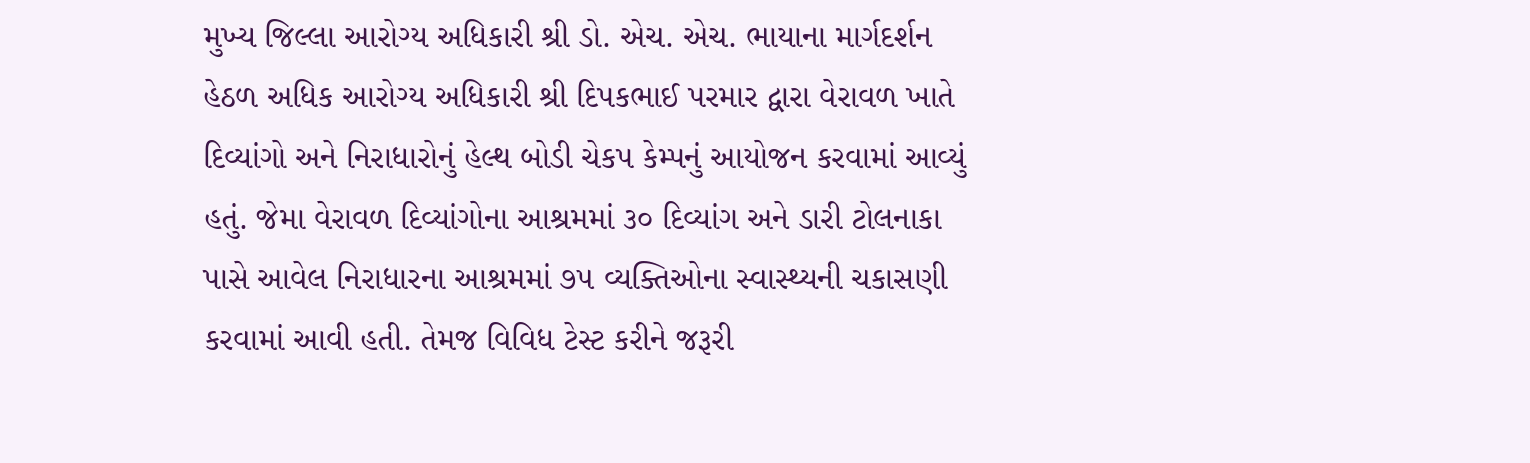મુખ્ય જિલ્લા આરોગ્ય અધિકારી શ્રી ડો. એચ. એચ. ભાયાના માર્ગદર્શન હેઠળ અધિક આરોગ્ય અધિકારી શ્રી દિપકભાઈ પરમાર દ્વારા વેરાવળ ખાતે દિવ્યાંગો અને નિરાધારોનું હેલ્થ બોડી ચેકપ કેમ્પનું આયોજન કરવામાં આવ્યું હતું. જેમા વેરાવળ દિવ્યાંગોના આશ્રમમાં ૩૦ દિવ્યાંગ અને ડારી ટોલનાકા પાસે આવેલ નિરાધારના આશ્રમમાં ૭૫ વ્યક્તિઓના સ્વાસ્થ્યની ચકાસણી કરવામાં આવી હતી. તેમજ વિવિધ ટેસ્ટ કરીને જરૂરી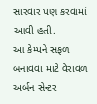સારવાર પણ કરવામાં આવી હતી.
આ કેમ્પને સફળ બનાવવા માટે વેરાવળ અર્બન સેન્ટર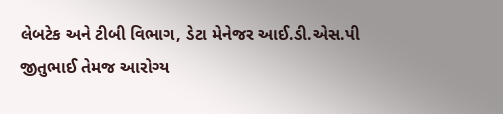લેબટેક અને ટીબી વિભાગ, ડેટા મેનેજર આઈ.ડી.એસ.પી જીતુભાઈ તેમજ આરોગ્ય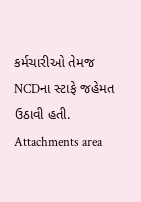કર્મચારીઓ તેમજ NCDના સ્ટાફે જહેમત ઉઠાવી હતી.
Attachments area